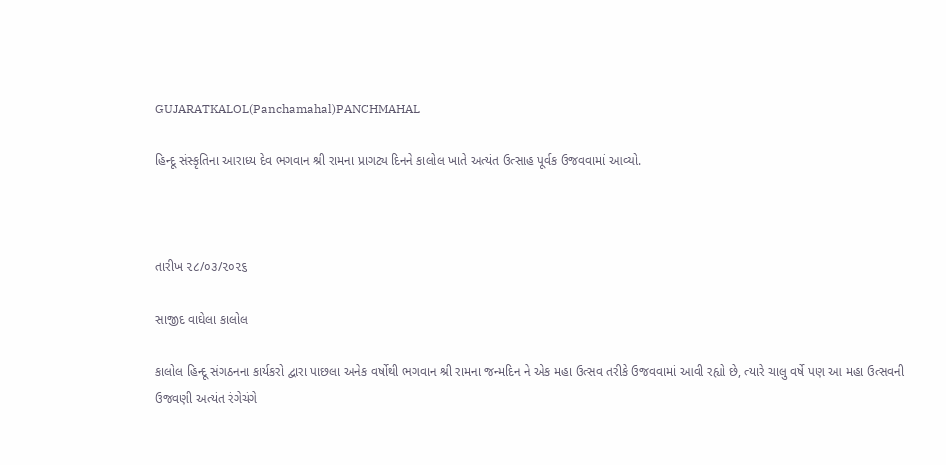GUJARATKALOL(Panchamahal)PANCHMAHAL

હિન્દૂ સંસ્કૃતિના આરાધ્ય દેવ ભગવાન શ્રી રામના પ્રાગટ્ય દિનને કાલોલ ખાતે અત્યંત ઉત્સાહ પૂર્વક ઉજવવામાં આવ્યો.



તારીખ ૨૮/૦૩/૨૦૨૬

સાજીદ વાઘેલા કાલોલ

કાલોલ હિન્દૂ સંગઠનના કાર્યકરો દ્વારા પાછલા અનેક વર્ષોથી ભગવાન શ્રી રામના જન્મદિન ને એક મહા ઉત્સવ તરીકે ઉજવવામાં આવી રહ્યો છે, ત્યારે ચાલુ વર્ષે પણ આ મહા ઉત્સવની ઉજવણી અત્યંત રંગેચંગે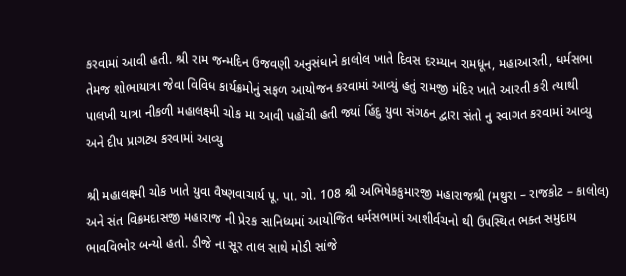કરવામાં આવી હતી. શ્રી રામ જન્મદિન ઉજવણી અનુસંધાને કાલોલ ખાતે દિવસ દરમ્યાન રામધૂન, મહાઆરતી, ધર્મસભા તેમજ શોભાયાત્રા જેવા વિવિધ કાર્યક્રમોનું સફળ આયોજન કરવામાં આવ્યું હતું રામજી મંદિર ખાતે આરતી કરી ત્યાથી પાલખી યાત્રા નીકળી મહાલક્ષ્મી ચોક મા આવી પહોંચી હતી જ્યાં હિંદુ યુવા સંગઠન દ્વારા સંતો નુ સ્વાગત કરવામાં આવ્યુ અને દીપ પ્રાગટ્ય કરવામાં આવ્યુ

શ્રી મહાલક્ષ્મી ચોક ખાતે યુવા વૈષ્ણવાચાર્ય પૂ. પા. ગો. 108 શ્રી અભિષેકકુમારજી મહારાજશ્રી (મથુરા – રાજકોટ – કાલોલ) અને સંત વિક્રમદાસજી મહારાજ ની પ્રેરક સાનિધ્યમાં આયોજિત ધર્મસભામાં આશીર્વચનો થી ઉપસ્થિત ભક્ત સમુદાય ભાવવિભોર બન્યો હતો. ડીજે ના સૂર તાલ સાથે મોડી સાંજે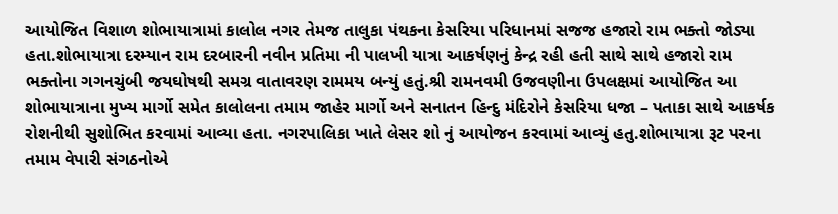આયોજિત વિશાળ શોભાયાત્રામાં કાલોલ નગર તેમજ તાલુકા પંથકના કેસરિયા પરિધાનમાં સજજ હજારો રામ ભક્તો જોડ્યા હતા.શોભાયાત્રા દરમ્યાન રામ દરબારની નવીન પ્રતિમા ની પાલખી યાત્રા આકર્ષણનું કેન્દ્ર રહી હતી સાથે સાથે હજારો રામ ભક્તોના ગગનચુંબી જયઘોષથી સમગ્ર વાતાવરણ રામમય બન્યું હતું.શ્રી રામનવમી ઉજવણીના ઉપલક્ષમાં આયોજિત આ શોભાયાત્રાના મુખ્ય માર્ગો સમેત કાલોલના તમામ જાહેર માર્ગો અને સનાતન હિન્દુ મંદિરોને કેસરિયા ધજા – પતાકા સાથે આકર્ષક રોશનીથી સુશોભિત કરવામાં આવ્યા હતા. નગરપાલિકા ખાતે લેસર શો નું આયોજન કરવામાં આવ્યું હતુ.શોભાયાત્રા રૂટ પરના તમામ વેપારી સંગઠનોએ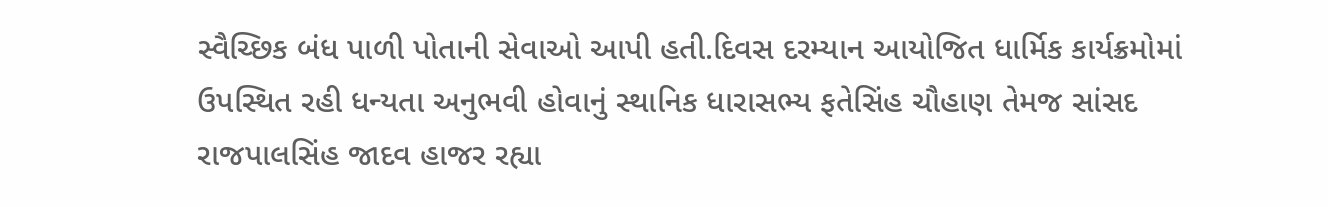સ્વૈચ્છિક બંધ પાળી પોતાની સેવાઓ આપી હતી.દિવસ દરમ્યાન આયોજિત ધાર્મિક કાર્યક્રમોમાં ઉપસ્થિત રહી ધન્યતા અનુભવી હોવાનું સ્થાનિક ધારાસભ્ય ફતેસિંહ ચૌહાણ તેમજ સાંસદ રાજપાલસિંહ જાદવ હાજર રહ્યા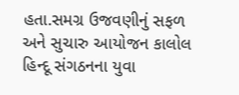હતા.સમગ્ર ઉજવણીનું સફળ અને સુચારુ આયોજન કાલોલ હિન્દૂ સંગઠનના યુવા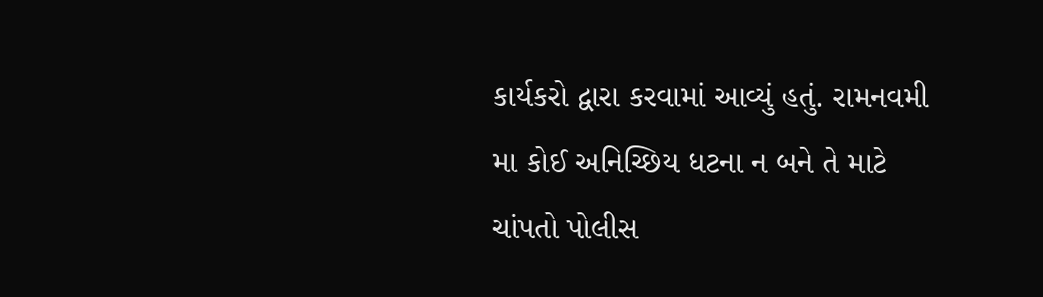કાર્યકરો દ્વારા કરવામાં આવ્યું હતું. રામનવમી મા કોઈ અનિચ્છિય ધટના ન બને તે માટે ચાંપતો પોલીસ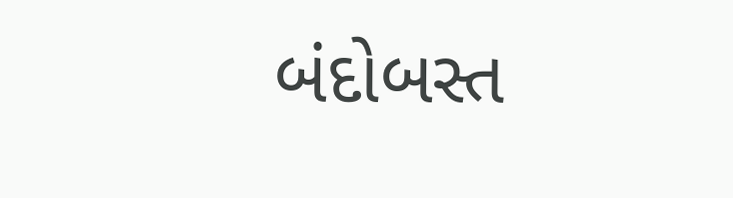બંદોબસ્ત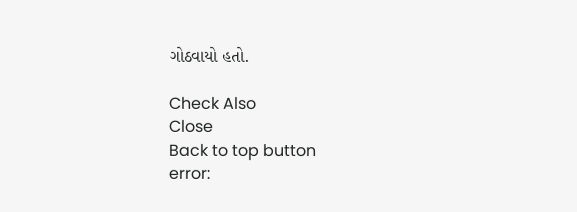ગોઠવાયો હતો.

Check Also
Close
Back to top button
error: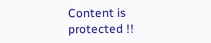Content is protected !!